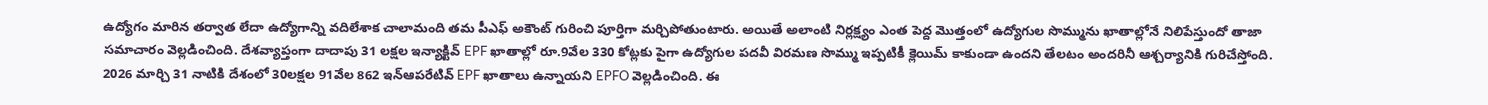ఉద్యోగం మారిన తర్వాత లేదా ఉద్యోగాన్ని వదిలేశాక చాలామంది తమ పీఎఫ్ అకౌంట్ గురించి పూర్తిగా మర్చిపోతుంటారు. అయితే అలాంటి నిర్లక్ష్యం ఎంత పెద్ద మొత్తంలో ఉద్యోగుల సొమ్మును ఖాతాల్లోనే నిలిపేస్తుందో తాజా సమాచారం వెల్లడించింది. దేశవ్యాప్తంగా దాదాపు 31 లక్షల ఇన్యాక్టివ్ EPF ఖాతాల్లో రూ.9వేల 330 కోట్లకు పైగా ఉద్యోగుల పదవీ విరమణ సొమ్ము ఇప్పటికీ క్లెయిమ్ కాకుండా ఉందని తేలటం అందరినీ ఆశ్చర్యానికి గురిచేస్తోంది.
2026 మార్చి 31 నాటికి దేశంలో 30లక్షల 91వేల 862 ఇన్ఆపరేటివ్ EPF ఖాతాలు ఉన్నాయని EPFO వెల్లడించింది. ఈ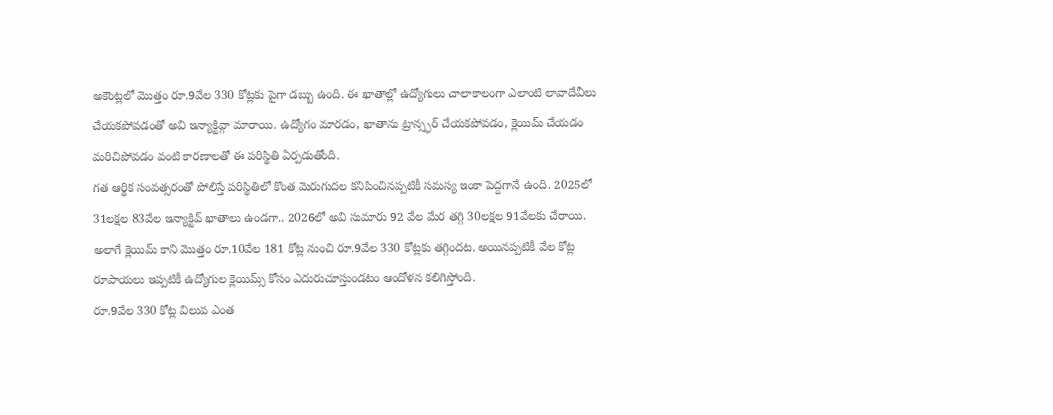అకౌంట్లలో మొత్తం రూ.9వేల 330 కోట్లకు పైగా డబ్బు ఉంది. ఈ ఖాతాల్లో ఉద్యోగులు చాలాకాలంగా ఎలాంటి లావాదేవీలు చేయకపోవడంతో అవి ఇన్యాక్టివ్గా మారాయి. ఉద్యోగం మారడం, ఖాతాను ట్రాన్స్ఫర్ చేయకపోవడం, క్లెయిమ్ చేయడం మరిచిపోవడం వంటి కారణాలతో ఈ పరిస్థితి ఏర్పడుతోంది.
గత ఆర్థిక సంవత్సరంతో పోలిస్తే పరిస్థితిలో కొంత మెరుగుదల కనిపించినప్పటికీ సమస్య ఇంకా పెద్దగానే ఉంది. 2025లో 31లక్షల 83వేల ఇన్యాక్టివ్ ఖాతాలు ఉండగా.. 2026లో అవి సుమారు 92 వేల మేర తగ్గి 30లక్షల 91వేలకు చేరాయి. అలాగే క్లెయిమ్ కాని మొత్తం రూ.10వేల 181 కోట్ల నుంచి రూ.9వేల 330 కోట్లకు తగ్గిందట. అయినప్పటికీ వేల కోట్ల రూపాయలు ఇప్పటికీ ఉద్యోగుల క్లెయిమ్స్ కోసం ఎదురుచూస్తుండటం ఆందోళన కలిగిస్తోంది.
రూ.9వేల 330 కోట్ల విలువ ఎంత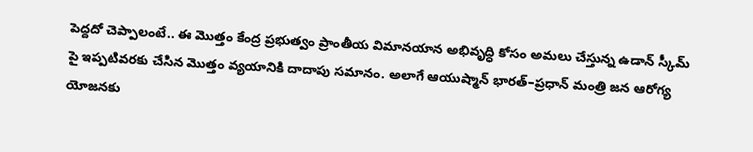పెద్దదో చెప్పాలంటే.. ఈ మొత్తం కేంద్ర ప్రభుత్వం ప్రాంతీయ విమానయాన అభివృద్ధి కోసం అమలు చేస్తున్న ఉడాన్ స్కీమ్ పై ఇప్పటివరకు చేసిన మొత్తం వ్యయానికి దాదాపు సమానం. అలాగే ఆయుష్మాన్ భారత్–ప్రధాన్ మంత్రి జన ఆరోగ్య యోజనకు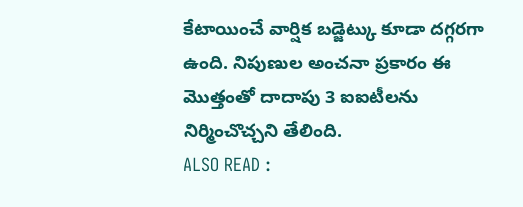కేటాయించే వార్షిక బడ్జెట్కు కూడా దగ్గరగా ఉంది. నిపుణుల అంచనా ప్రకారం ఈ మొత్తంతో దాదాపు 3 ఐఐటీలను నిర్మించొచ్చని తేలింది.
ALSO READ :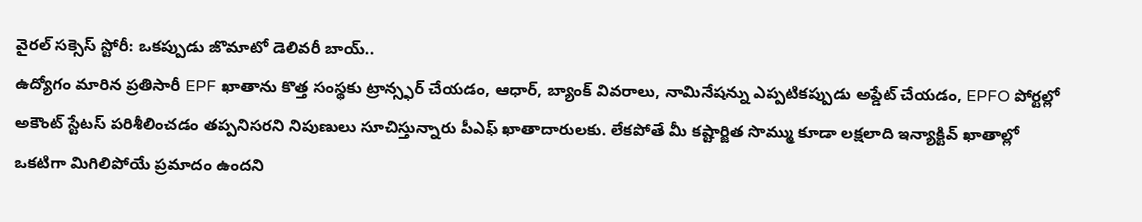వైరల్ సక్సెస్ స్టోరీ: ఒకప్పుడు జొమాటో డెలివరీ బాయ్..
ఉద్యోగం మారిన ప్రతిసారీ EPF ఖాతాను కొత్త సంస్థకు ట్రాన్స్ఫర్ చేయడం, ఆధార్, బ్యాంక్ వివరాలు, నామినేషన్ను ఎప్పటికప్పుడు అప్డేట్ చేయడం, EPFO పోర్టల్లో అకౌంట్ స్టేటస్ పరిశీలించడం తప్పనిసరని నిపుణులు సూచిస్తున్నారు పీఎఫ్ ఖాతాదారులకు. లేకపోతే మీ కష్టార్జిత సొమ్ము కూడా లక్షలాది ఇన్యాక్టివ్ ఖాతాల్లో ఒకటిగా మిగిలిపోయే ప్రమాదం ఉందని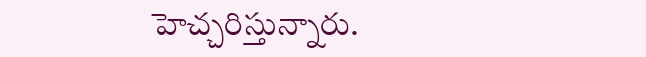హెచ్చరిస్తున్నారు.